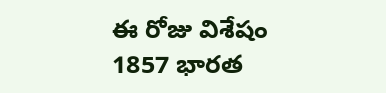ఈ రోజు విశేషం
1857 భారత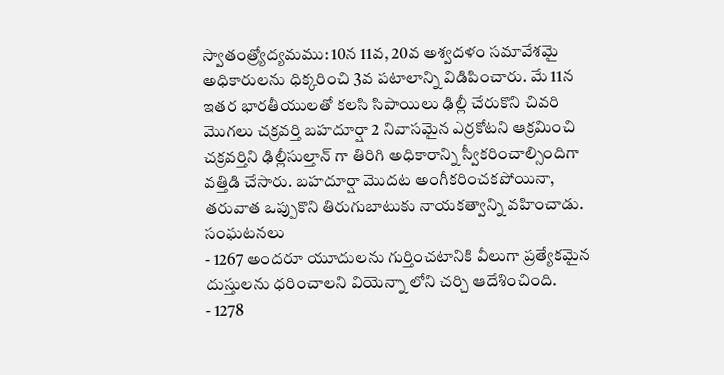స్వాతంత్ర్యోద్యమము: 10న 11వ, 20వ అశ్వదళం సమావేశమై అధికారులను ధిక్కరించి 3వ పటాలాన్ని విడిపించారు. మే 11న ఇతర భారతీయులతో కలసి సిపాయిలు ఢిల్లీ చేరుకొని చివరి మొగలు చక్రవర్తి బహదూర్షా 2 నివాసమైన ఎర్రకోటని ఆక్రమించి చక్రవర్తిని ఢిల్లీసుల్తాన్ గా తిరిగి అధికారాన్ని స్వీకరించాల్సిందిగా వత్తిడి చేసారు. బహదూర్షా మొదట అంగీకరించకపోయినా, తరువాత ఒప్పుకొని తిరుగుబాటుకు నాయకత్వాన్ని వహించాడు.
సంఘటనలు
- 1267 అందరూ యూదులను గుర్తించటానికి వీలుగా ప్రత్యేకమైన దుస్తులను ధరించాలని వియెన్నా లోని చర్చి ఆదేశించింది.
- 1278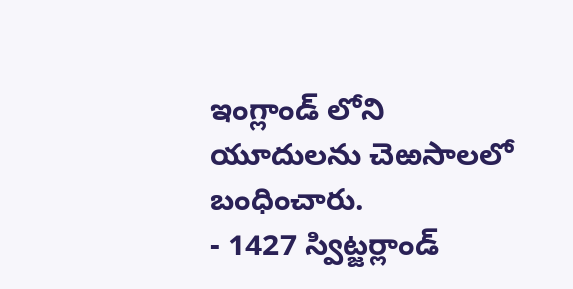ఇంగ్లాండ్ లోని యూదులను చెఱసాలలో బంధించారు.
- 1427 స్విట్జర్లాండ్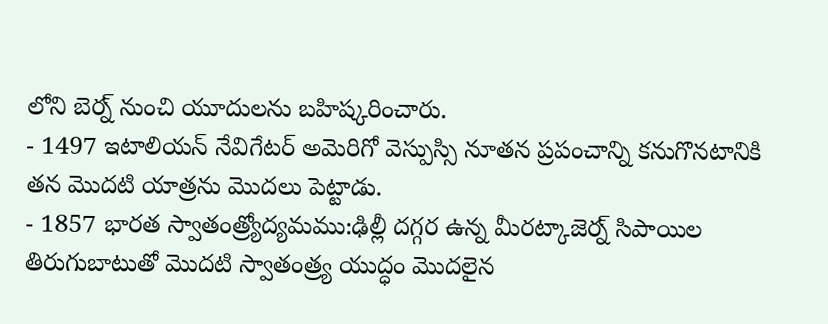లోని బెర్న్ నుంచి యూదులను బహిష్కరించారు.
- 1497 ఇటాలియన్ నేవిగేటర్ అమెరిగో వెస్పుస్సి నూతన ప్రపంచాన్ని కనుగొనటానికి తన మొదటి యాత్రను మొదలు పెట్టాడు.
- 1857 భారత స్వాతంత్ర్యోద్యమము:ఢిల్లీ దగ్గర ఉన్న మీరట్కాజెర్న్ సిపాయిల తిరుగుబాటుతో మొదటి స్వాతంత్ర్య యుద్ధం మొదలైన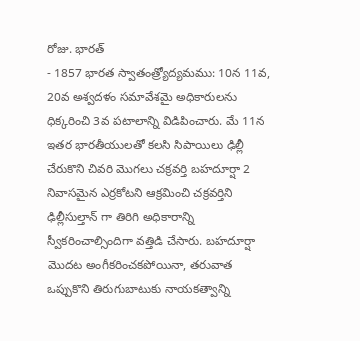రోజు. భారత్
- 1857 భారత స్వాతంత్ర్యోద్యమము: 10న 11వ, 20వ అశ్వదళం సమావేశమై అధికారులను ధిక్కరించి 3వ పటాలాన్ని విడిపించారు. మే 11న ఇతర భారతీయులతో కలసి సిపాయిలు ఢిల్లీ చేరుకొని చివరి మొగలు చక్రవర్తి బహదూర్షా 2 నివాసమైన ఎర్రకోటని ఆక్రమించి చక్రవర్తిని ఢిల్లీసుల్తాన్ గా తిరిగి అధికారాన్ని స్వీకరించాల్సిందిగా వత్తిడి చేసారు. బహదూర్షా మొదట అంగీకరించకపోయినా, తరువాత ఒప్పుకొని తిరుగుబాటుకు నాయకత్వాన్ని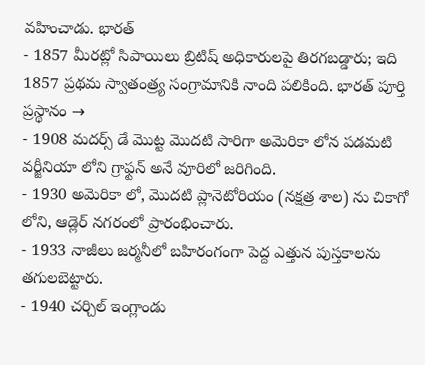వహించాడు. భారత్
- 1857 మీరట్లో సిపాయిలు బ్రిటిష్ అధికారులపై తిరగబడ్డారు; ఇది 1857 ప్రథమ స్వాతంత్ర్య సంగ్రామానికి నాంది పలికింది. భారత్ పూర్తి ప్రస్థానం →
- 1908 మదర్స్ డే మొట్ట మొదటి సారిగా అమెరికా లోన పడమటి వర్జీనియా లోని గ్రాఫ్టన్ అనే వూరిలో జరిగింది.
- 1930 అమెరికా లో, మొదటి ప్లానెటోరియం (నక్షత్ర శాల) ను చికాగో లోని, ఆడ్లెర్ నగరంలో ప్రారంభించారు.
- 1933 నాజీలు జర్మనీలో బహిరంగంగా పెద్ద ఎత్తున పుస్తకాలను తగులబెట్టారు.
- 1940 చర్చిల్ ఇంగ్లాండు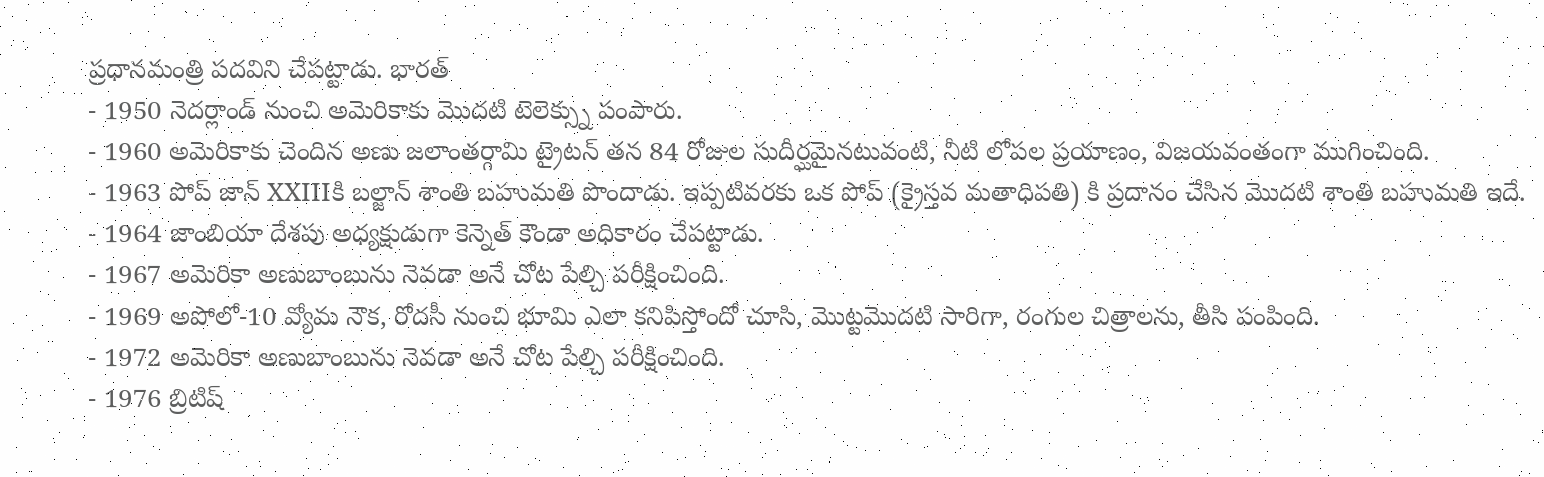ప్రధానమంత్రి పదవిని చేపట్టాడు. భారత్
- 1950 నెదర్లాండ్ నుంచి అమెరికాకు మొదటి టెలెక్స్ను పంపారు.
- 1960 అమెరికాకు చెందిన అణు జలాంతర్గామి ట్రైటన్ తన 84 రోజుల సుదీర్ఘమైనటువంటి, నీటి లోపల ప్రయాణం, విజయవంతంగా ముగించింది.
- 1963 పోప్ జాన్ XXIIIకి బల్జాన్ శాంతి బహుమతి పొందాడు. ఇప్పటివరకు ఒక పోప్ (క్రైస్తవ మతాధిపతి) కి ప్రదానం చేసిన మొదటి శాంతి బహుమతి ఇదే.
- 1964 జాంబియా దేశపు అధ్యక్షుడుగా కెన్నెత్ కౌండా అధికారం చేపట్టాడు.
- 1967 అమెరికా అణుబాంబును నెవడా అనే చోట పేల్చి పరీక్షించింది.
- 1969 అపోలో-10 వ్యోమ నౌక, రోదసీ నుంచి భూమి ఎలా కనిపిస్తోందో చూసి, మొట్టమొదటి సారిగా, రంగుల చిత్రాలను, తీసి పంపింది.
- 1972 అమెరికా అణుబాంబును నెవడా అనే చోట పేల్చి పరీక్షించింది.
- 1976 బ్రిటిష్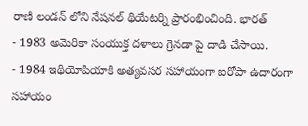రాణి లండన్ లోని నేషనల్ థియేటర్ని ప్రారంభించింది. భారత్
- 1983 అమెరికా సంయుక్త దళాలు గ్రెనడా పై దాడి చేసాయి.
- 1984 ఇథియోపియాకి అత్యవసర సహాయంగా ఐరోపా ఉదారంగా సహాయం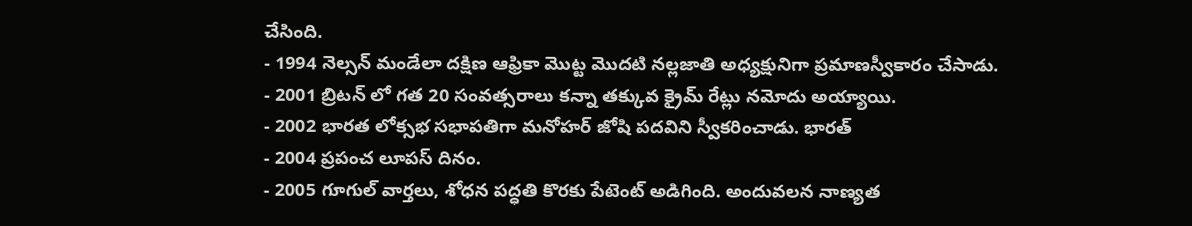చేసింది.
- 1994 నెల్సన్ మండేలా దక్షిణ ఆఫ్రికా మొట్ట మొదటి నల్లజాతి అధ్యక్షునిగా ప్రమాణస్వీకారం చేసాడు.
- 2001 బ్రిటన్ లో గత 20 సంవత్సరాలు కన్నా తక్కువ క్రైమ్ రేట్లు నమోదు అయ్యాయి.
- 2002 భారత లోక్సభ సభాపతిగా మనోహర్ జోషి పదవిని స్వీకరించాడు. భారత్
- 2004 ప్రపంచ లూపస్ దినం.
- 2005 గూగుల్ వార్తలు, శోధన పద్ధతి కొరకు పేటెంట్ అడిగింది. అందువలన నాణ్యత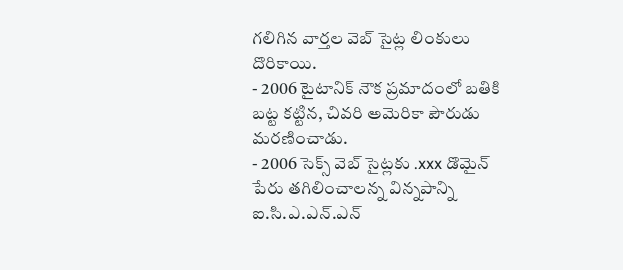గలిగిన వార్తల వెబ్ సైట్ల లింకులు దొరికాయి.
- 2006 టైటానిక్ నౌక ప్రమాదంలో బతికి బట్ట కట్టిన, చివరి అమెరికా పౌరుడు మరణించాడు.
- 2006 సెక్స్ వెబ్ సైట్లకు .xxx డొమైన్ పేరు తగిలించాలన్న విన్నపాన్ని ఐ.సి.ఎ.ఎన్.ఎన్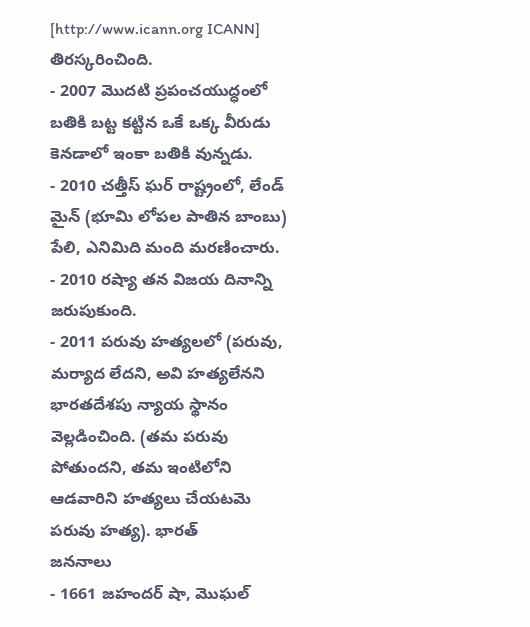[http://www.icann.org ICANN] తిరస్కరించింది.
- 2007 మొదటి ప్రపంచయుద్ధంలో బతికి బట్ట కట్టిన ఒకే ఒక్క వీరుడు కెనడాలో ఇంకా బతికి వున్నడు.
- 2010 చత్తీస్ ఘర్ రాష్ట్రంలో, లేండ్ మైన్ (భూమి లోపల పాతిన బాంబు) పేలి, ఎనిమిది మంది మరణించారు.
- 2010 రష్యా తన విజయ దినాన్ని జరుపుకుంది.
- 2011 పరువు హత్యలలో (పరువు, మర్యాద లేదని, అవి హత్యలేనని భారతదేశపు న్యాయ స్థానం వెల్లడించింది. (తమ పరువు పోతుందని, తమ ఇంటిలోని ఆడవారిని హత్యలు చేయటమె పరువు హత్య). భారత్
జననాలు
- 1661 జహందర్ షా, మొఘల్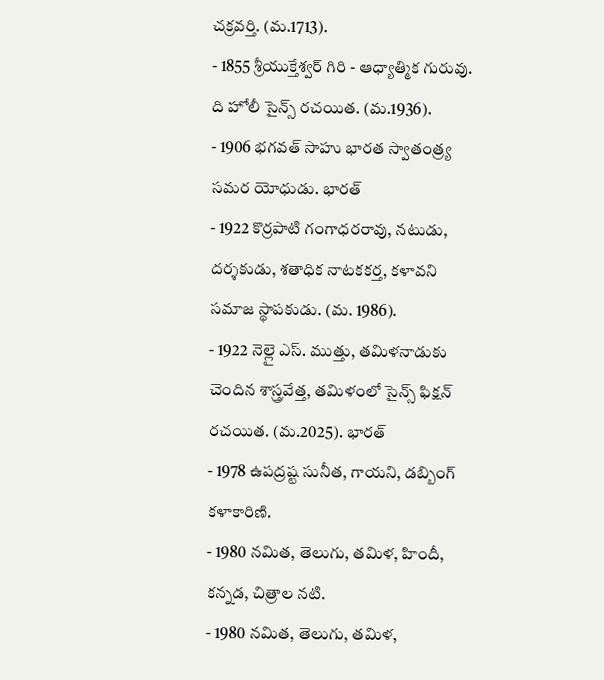చక్రవర్తి. (మ.1713).
- 1855 శ్రీయుక్తేశ్వర్ గిరి - ఆధ్యాత్మిక గురువు. ది హోలీ సైన్స్ రచయిత. (మ.1936).
- 1906 భగవత్ సాహు భారత స్వాతంత్ర్య సమర యోధుడు. భారత్
- 1922 కొర్రపాటి గంగాధరరావు, నటుడు, దర్శకుడు, శతాధిక నాటకకర్త, కళావని సమాజ స్థాపకుడు. (మ. 1986).
- 1922 నెల్లై ఎస్. ముత్తు, తమిళనాడుకు చెందిన శాస్త్రవేత్త, తమిళంలో సైన్స్ ఫిక్షన్ రచయిత. (మ.2025). భారత్
- 1978 ఉపద్రష్ట సునీత, గాయని, డబ్బింగ్ కళాకారిణి.
- 1980 నమిత, తెలుగు, తమిళ, హిందీ, కన్నడ, చిత్రాల నటి.
- 1980 నమిత, తెలుగు, తమిళ,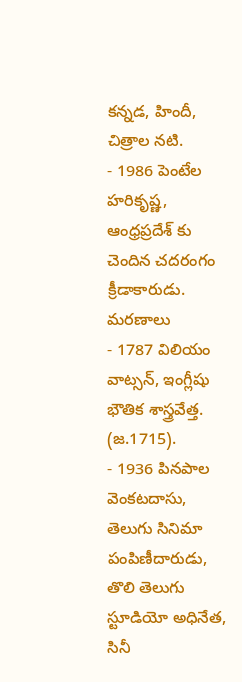కన్నడ, హిందీ, చిత్రాల నటి.
- 1986 పెంటేల హరికృష్ణ, ఆంధ్రప్రదేశ్ కు చెందిన చదరంగం క్రీడాకారుడు.
మరణాలు
- 1787 విలియం వాట్సన్, ఇంగ్లీషు భౌతిక శాస్త్రవేత్త. (జ.1715).
- 1936 పినపాల వెంకటదాసు, తెలుగు సినిమా పంపిణీదారుడు, తొలి తెలుగు స్టూడియో అధినేత, సినీ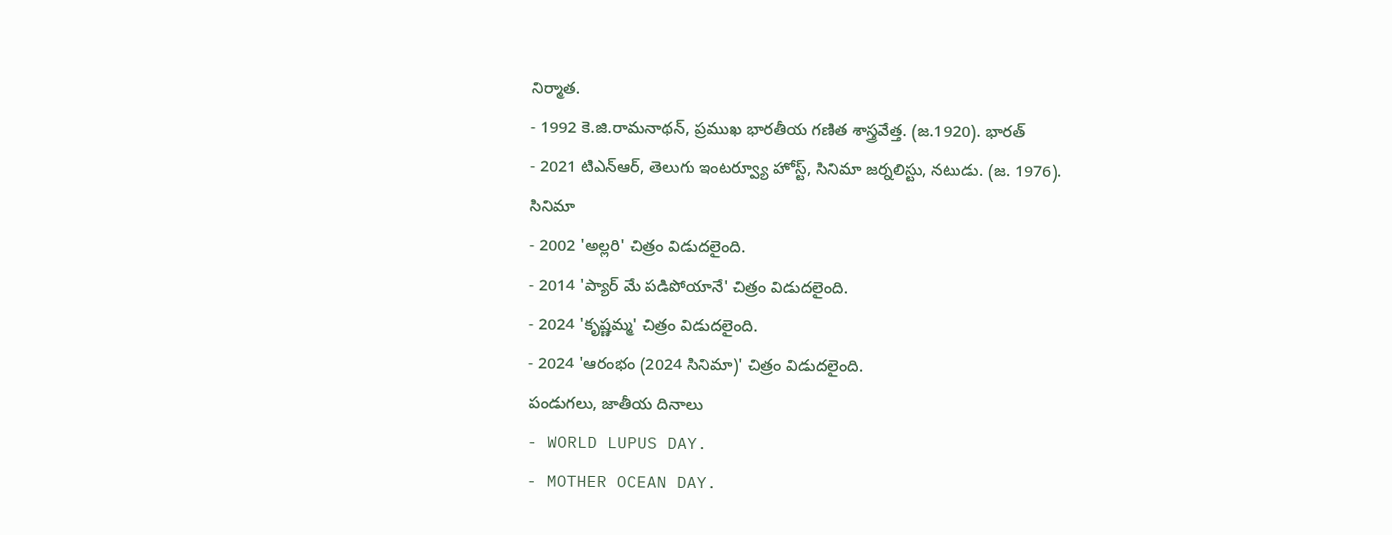నిర్మాత.
- 1992 కె.జి.రామనాథన్, ప్రముఖ భారతీయ గణిత శాస్త్రవేత్త. (జ.1920). భారత్
- 2021 టిఎన్ఆర్, తెలుగు ఇంటర్వ్యూ హోస్ట్, సినిమా జర్నలిస్టు, నటుడు. (జ. 1976).
సినిమా
- 2002 'అల్లరి' చిత్రం విడుదలైంది.
- 2014 'ప్యార్ మే పడిపోయానే' చిత్రం విడుదలైంది.
- 2024 'కృష్ణమ్మ' చిత్రం విడుదలైంది.
- 2024 'ఆరంభం (2024 సినిమా)' చిత్రం విడుదలైంది.
పండుగలు, జాతీయ దినాలు
- WORLD LUPUS DAY.
- MOTHER OCEAN DAY.